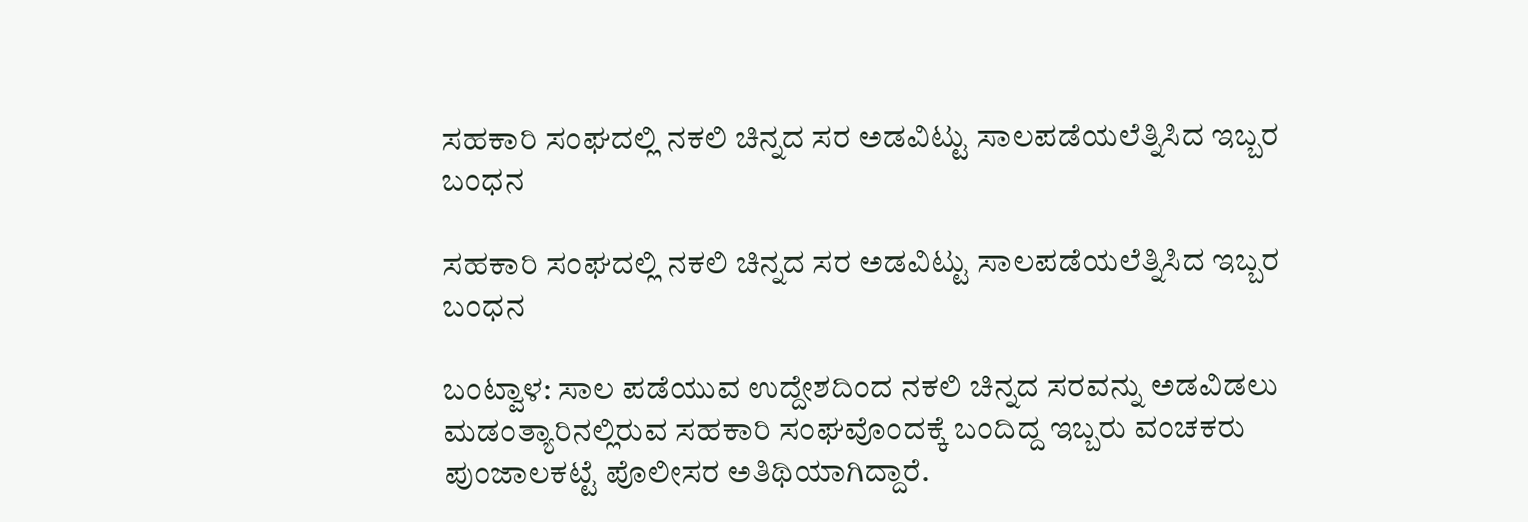ಸಹಕಾರಿ ಸಂಘದಲ್ಲಿ ನಕಲಿ ಚಿನ್ನದ ಸರ ಅಡವಿಟ್ಟು ಸಾಲಪಡೆಯಲೆತ್ನಿಸಿದ ಇಬ್ಬರ ಬಂಧನ

ಸಹಕಾರಿ ಸಂಘದಲ್ಲಿ ನಕಲಿ ಚಿನ್ನದ ಸರ ಅಡವಿಟ್ಟು ಸಾಲಪಡೆಯಲೆತ್ನಿಸಿದ ಇಬ್ಬರ ಬಂಧನ

ಬಂಟ್ವಾಳ: ಸಾಲ ಪಡೆಯುವ ಉದ್ದೇಶದಿಂದ ನಕಲಿ ಚಿನ್ನದ ಸರವನ್ನು ಅಡವಿಡಲು ಮಡಂತ್ಯಾರಿನಲ್ಲಿರುವ ಸಹಕಾರಿ ಸಂಘವೊಂದಕ್ಕೆ ಬಂದಿದ್ದ ಇಬ್ಬರು ವಂಚಕರು ಪುಂಜಾಲಕಟ್ಟೆ ಪೊಲೀಸರ ಅತಿಥಿಯಾಗಿದ್ದಾರೆ.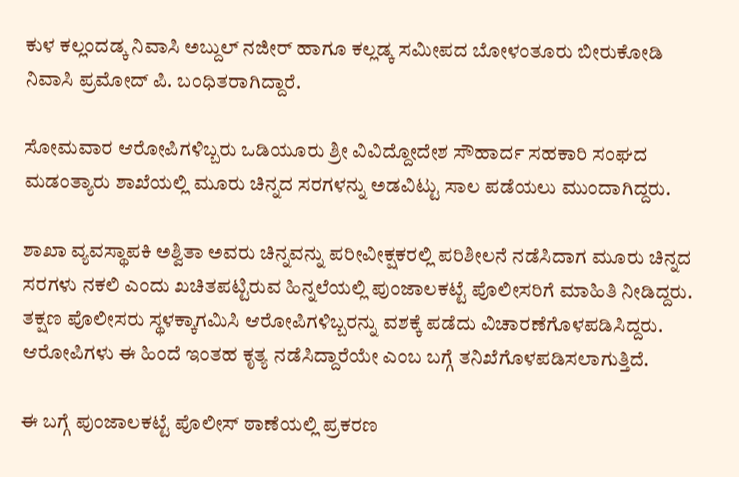ಕುಳ ಕಲ್ಲಂದಡ್ಕ ನಿವಾಸಿ ಅಬ್ದುಲ್ ನಜೀರ್ ಹಾಗೂ ಕಲ್ಲಡ್ಕ ಸಮೀಪದ ಬೋಳಂತೂರು ಬೀರುಕೋಡಿ ನಿವಾಸಿ ಪ್ರಮೋದ್ ಪಿ. ಬಂಧಿತರಾಗಿದ್ದಾರೆ.

ಸೋಮವಾರ ಆರೋಪಿಗಳಿಬ್ಬರು ಒಡಿಯೂರು ಶ್ರೀ ವಿವಿದ್ದೋದೇಶ ಸೌಹಾರ್ದ ಸಹಕಾರಿ ಸಂಘದ ಮಡಂತ್ಯಾರು ಶಾಖೆಯಲ್ಲಿ ಮೂರು ಚಿನ್ನದ ಸರಗಳನ್ನು ಅಡವಿಟ್ಟು ಸಾಲ ಪಡೆಯಲು ಮುಂದಾಗಿದ್ದರು.

ಶಾಖಾ ವ್ಯವಸ್ಥಾಪಕಿ ಅಶ್ವಿತಾ ಅವರು ಚಿನ್ನವನ್ನು ಪರೀವೀಕ್ಷಕರಲ್ಲಿ ಪರಿಶೀಲನೆ ನಡೆಸಿದಾಗ ಮೂರು ಚಿನ್ನದ ಸರಗಳು ನಕಲಿ ಎಂದು ಖಚಿತಪಟ್ಟಿರುವ ಹಿನ್ನಲೆಯಲ್ಲಿ ಪುಂಜಾಲಕಟ್ಟೆ ಪೊಲೀಸರಿಗೆ ಮಾಹಿತಿ ನೀಡಿದ್ದರು. ತಕ್ಷಣ ಪೊಲೀಸರು ಸ್ಥಳಕ್ಕಾಗಮಿಸಿ ಆರೋಪಿಗಳಿಬ್ಬರನ್ನು ವಶಕ್ಕೆ ಪಡೆದು ವಿಚಾರಣೆಗೊಳಪಡಿಸಿದ್ದರು. ಆರೋಪಿಗಳು ಈ ಹಿಂದೆ ಇಂತಹ ಕೃತ್ಯ ನಡೆಸಿದ್ದಾರೆಯೇ ಎಂಬ ಬಗ್ಗೆ ತನಿಖೆಗೊಳಪಡಿಸಲಾಗುತ್ತಿದೆ.

ಈ ಬಗ್ಗೆ ಪುಂಜಾಲಕಟ್ಟೆ ಪೊಲೀಸ್ ಠಾಣೆಯಲ್ಲಿ ಪ್ರಕರಣ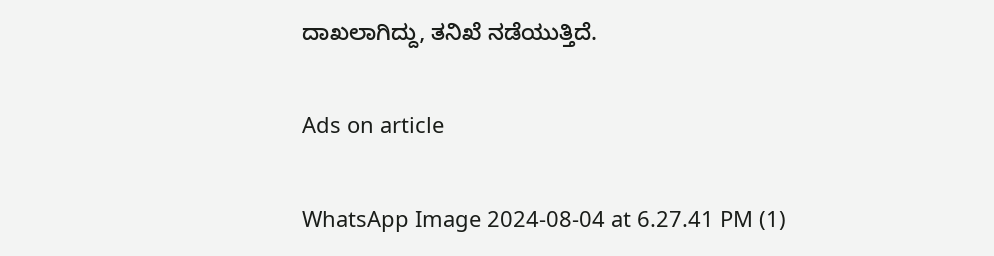ದಾಖಲಾಗಿದ್ದು, ತನಿಖೆ ನಡೆಯುತ್ತಿದೆ.

Ads on article

WhatsApp Image 2024-08-04 at 6.27.41 PM (1)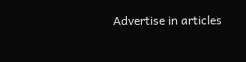Advertise in articles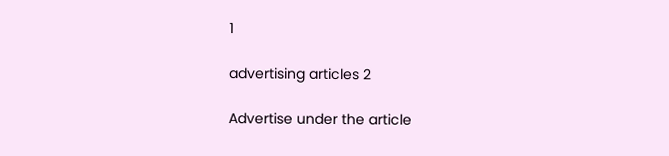1

advertising articles 2

Advertise under the article